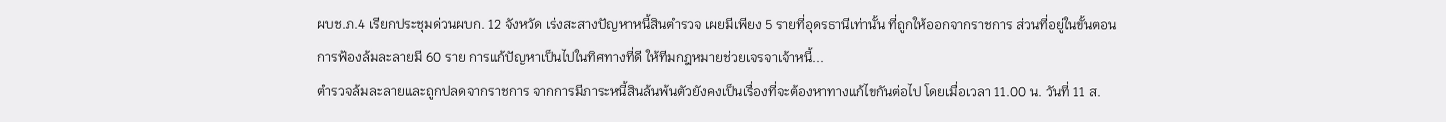ผบช.ภ.4 เรียกประชุมด่วนผบก. 12 จังหวัด เร่งสะสางปัญหาหนี้สินตำรวจ เผยมีเพียง 5 รายที่อุดรธานีเท่านั้น ที่ถูกให้ออกจากราชการ ส่วนที่อยู่ในขั้นตอนการฟ้องล้มละลายมี 60 ราย การแก้ปัญหาเป็นไปในทิศทางที่ดี ให้ทีมกฎหมายช่วยเจรจาเจ้าหนี้...
ตำรวจล้มละลายและถูกปลดจากราชการ จากการมีภาระหนี้สินล้นพ้นตัวยังคงเป็นเรื่องที่จะต้องหาทางแก้ไขกันต่อไป โดยเมื่อเวลา 11.00 น. วันที่ 11 ส.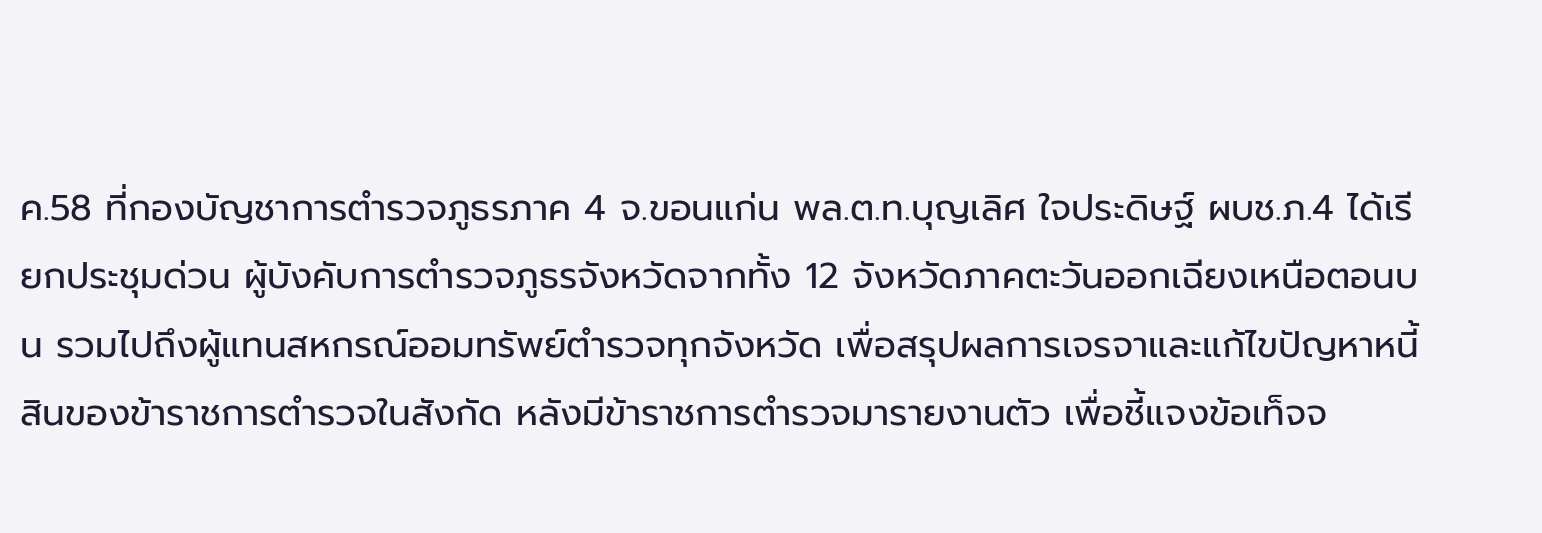ค.58 ที่กองบัญชาการตำรวจภูธรภาค 4 จ.ขอนแก่น พล.ต.ท.บุญเลิศ ใจประดิษฐ์ ผบช.ภ.4 ได้เรียกประชุมด่วน ผู้บังคับการตำรวจภูธรจังหวัดจากทั้ง 12 จังหวัดภาคตะวันออกเฉียงเหนือตอนบน รวมไปถึงผู้แทนสหกรณ์ออมทรัพย์ตำรวจทุกจังหวัด เพื่อสรุปผลการเจรจาและแก้ไขปัญหาหนี้สินของข้าราชการตำรวจในสังกัด หลังมีข้าราชการตำรวจมารายงานตัว เพื่อชี้แจงข้อเท็จจ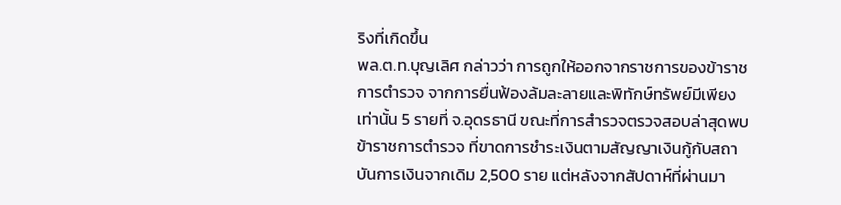ริงที่เกิดขึ้น
พล.ต.ท.บุญเลิศ กล่าวว่า การถูกให้ออกจากราชการของข้าราชการตำรวจ จากการยื่นฟ้องล้มละลายและพิทักษ์ทรัพย์มีเพียงเท่านั้น 5 รายที่ จ.อุดรธานี ขณะที่การสำรวจตรวจสอบล่าสุดพบข้าราชการตำรวจ ที่ขาดการชำระเงินตามสัญญาเงินกู้กับสถาบันการเงินจากเดิม 2,500 ราย แต่หลังจากสัปดาห์ที่ผ่านมา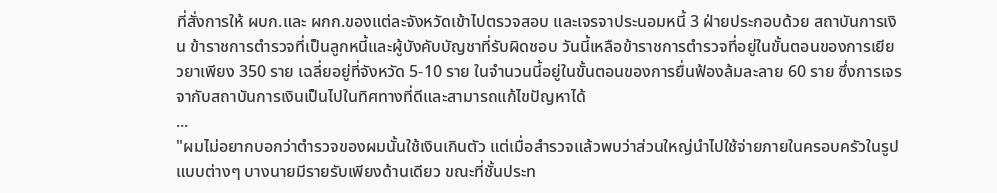ที่สั่งการให้ ผบก.และ ผกก.ของแต่ละจังหวัดเข้าไปตรวจสอบ และเจรจาประนอมหนี้ 3 ฝ่ายประกอบด้วย สถาบันการเงิน ข้าราชการตำรวจที่เป็นลูกหนี้และผู้บังคับบัญชาที่รับผิดชอบ วันนี้เหลือข้าราชการตำรวจที่อยู่ในขั้นตอนของการเยียวยาเพียง 350 ราย เฉลี่ยอยู่ที่จังหวัด 5-10 ราย ในจำนวนนี้อยู่ในขั้นตอนของการยื่นฟ้องล้มละลาย 60 ราย ซึ่งการเจรจากับสถาบันการเงินเป็นไปในทิศทางที่ดีและสามารถแก้ไขปัญหาได้
...
"ผมไม่อยากบอกว่าตำรวจของผมนั้นใช้เงินเกินตัว แต่เมื่อสำรวจแล้วพบว่าส่วนใหญ่นำไปใช้จ่ายภายในครอบครัวในรูปแบบต่างๆ บางนายมีรายรับเพียงด้านเดียว ขณะที่ชั้นประท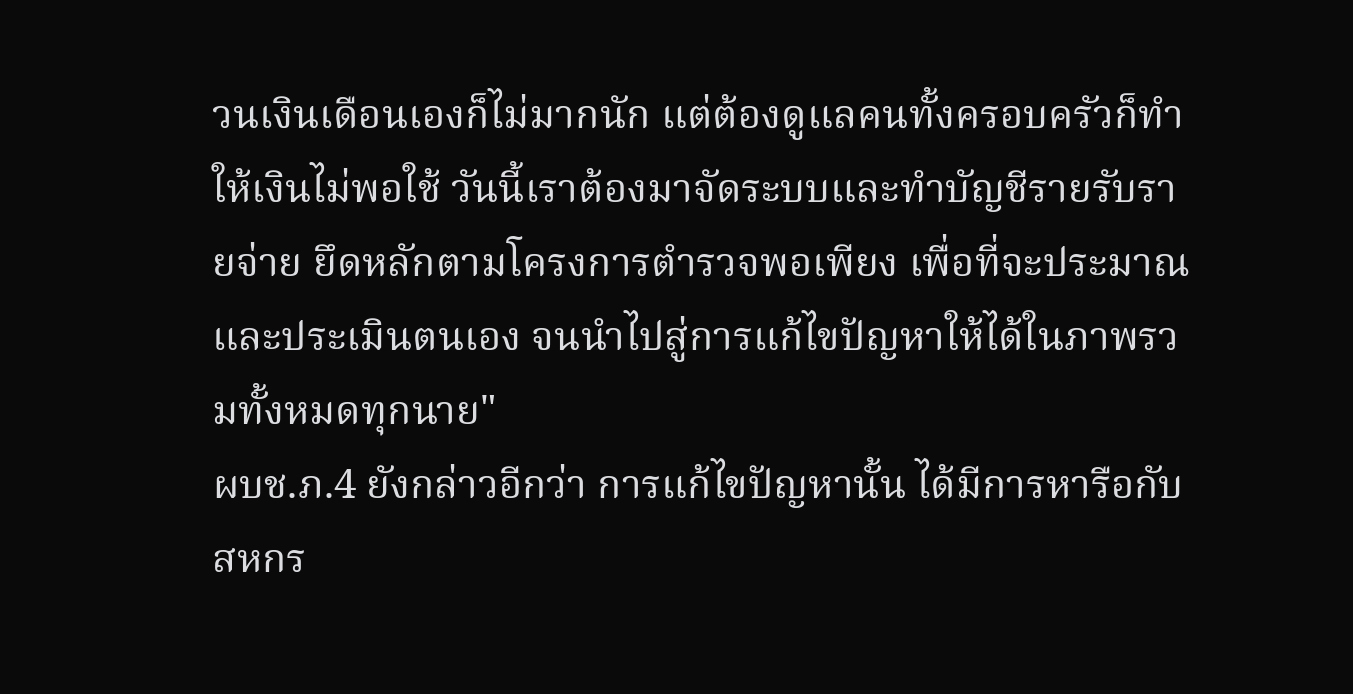วนเงินเดือนเองก็ไม่มากนัก แต่ต้องดูแลคนทั้งครอบครัวก็ทำให้เงินไม่พอใช้ วันนี้เราต้องมาจัดระบบและทำบัญชีรายรับรายจ่าย ยึดหลักตามโครงการตำรวจพอเพียง เพื่อที่จะประมาณและประเมินตนเอง จนนำไปสู่การแก้ไขปัญหาให้ได้ในภาพรวมทั้งหมดทุกนาย"
ผบช.ภ.4 ยังกล่าวอีกว่า การแก้ไขปัญหานั้น ได้มีการหารือกับสหกร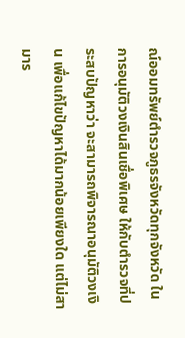ณ์ออมทรัพย์ตำรวจภูธรจังหวัดทุกจังหวัด ในการอนุมัติวงเงินสินเชื่อพิเศษ ให้กับตำรวจที่ประสบปัญหาว่า จะสามารถพิจารณาอนุมัติวงเงิน เพื่อแก้ไขปัญหาได้มากน้อยเพียงใด แต่ไม่สามาร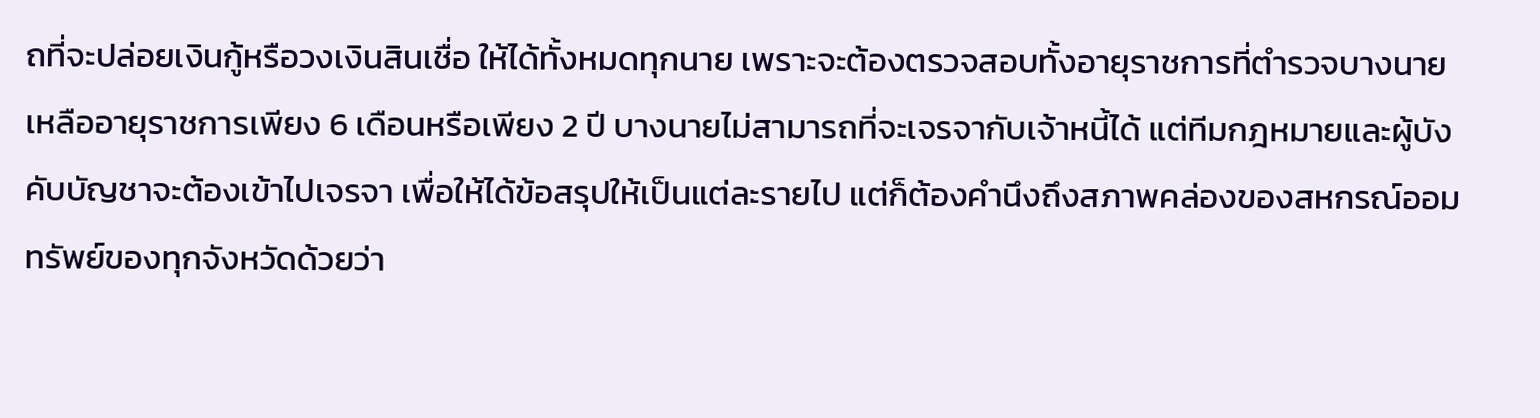ถที่จะปล่อยเงินกู้หรือวงเงินสินเชื่อ ให้ได้ทั้งหมดทุกนาย เพราะจะต้องตรวจสอบทั้งอายุราชการที่ตำรวจบางนาย เหลืออายุราชการเพียง 6 เดือนหรือเพียง 2 ปี บางนายไม่สามารถที่จะเจรจากับเจ้าหนี้ได้ แต่ทีมกฎหมายและผู้บังคับบัญชาจะต้องเข้าไปเจรจา เพื่อให้ได้ข้อสรุปให้เป็นแต่ละรายไป แต่ก็ต้องคำนึงถึงสภาพคล่องของสหกรณ์ออมทรัพย์ของทุกจังหวัดด้วยว่า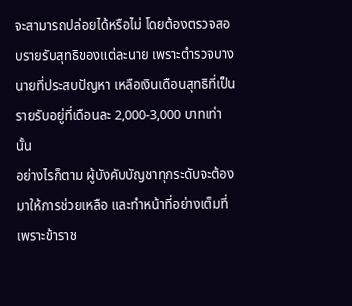จะสามารถปล่อยได้หรือไม่ โดยต้องตรวจสอบรายรับสุทธิของแต่ละนาย เพราะตำรวจบางนายที่ประสบปัญหา เหลือเงินเดือนสุทธิที่เป็นรายรับอยู่ที่เดือนละ 2,000-3,000 บาทเท่านั้น
อย่างไรก็ตาม ผู้บังคับบัญชาทุกระดับจะต้องมาให้การช่วยเหลือ และทำหน้าที่อย่างเต็มที่ เพราะข้าราช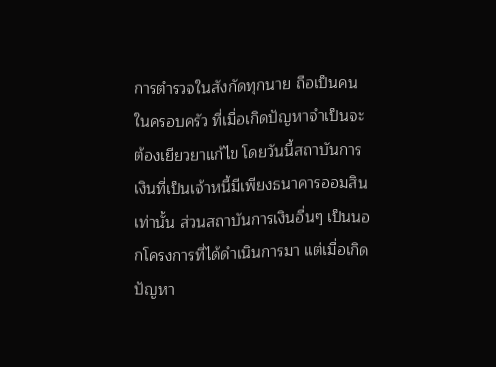การตำรวจในสังกัดทุกนาย ถือเป็นคนในครอบครัว ที่เมื่อเกิดปัญหาจำเป็นจะต้องเยียวยาแก้ไข โดยวันนี้สถาบันการเงินที่เป็นเจ้าหนี้มีเพียงธนาคารออมสินเท่านั้น ส่วนสถาบันการเงินอื่นๆ เป็นนอกโครงการที่ได้ดำเนินการมา แต่เมื่อเกิดปัญหา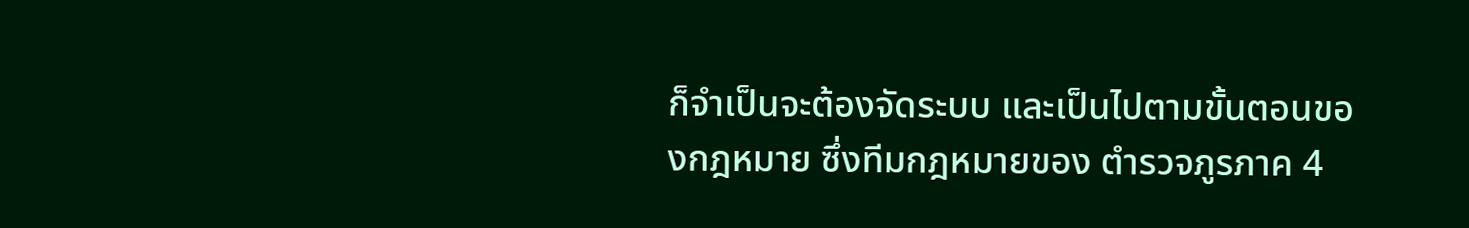ก็จำเป็นจะต้องจัดระบบ และเป็นไปตามขั้นตอนของกฎหมาย ซึ่งทีมกฎหมายของ ตำรวจภูรภาค 4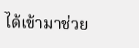ได้เข้ามาช่วย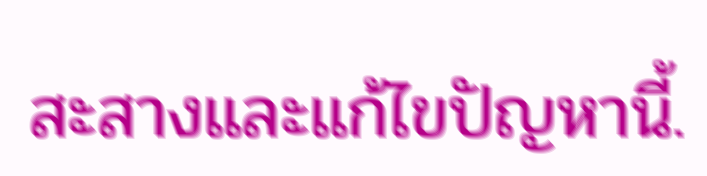สะสางและแก้ไขปัญหานี้.